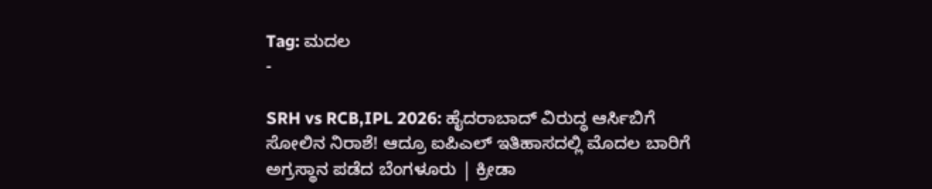Tag: ಮದಲ
-

SRH vs RCB,IPL 2026: ಹೈದರಾಬಾದ್ ವಿರುದ್ಧ ಆರ್ಸಿಬಿಗೆ ಸೋಲಿನ ನಿರಾಶೆ! ಆದ್ರೂ ಐಪಿಎಲ್ ಇತಿಹಾಸದಲ್ಲಿ ಮೊದಲ ಬಾರಿಗೆ ಅಗ್ರಸ್ಥಾನ ಪಡೆದ ಬೆಂಗಳೂರು | ಕ್ರೀಡಾ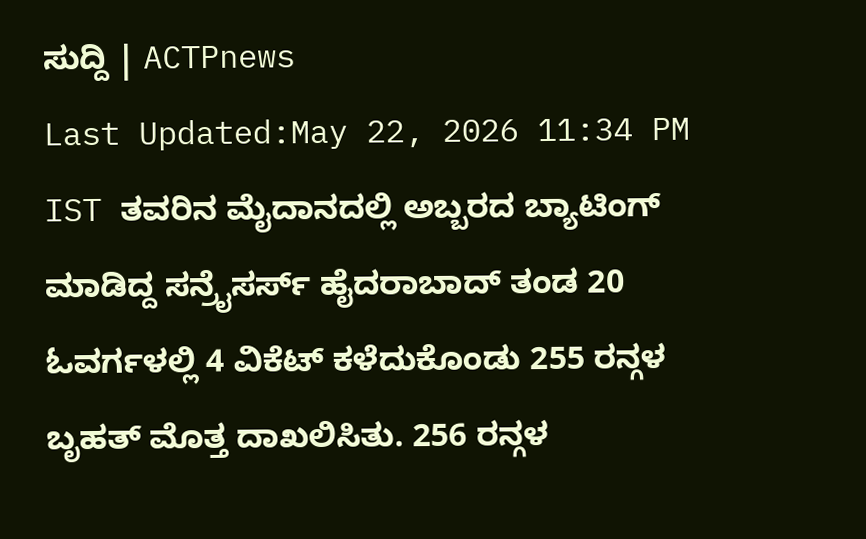ಸುದ್ದಿ | ACTPnews
Last Updated:May 22, 2026 11:34 PM IST ತವರಿನ ಮೈದಾನದಲ್ಲಿ ಅಬ್ಬರದ ಬ್ಯಾಟಿಂಗ್ ಮಾಡಿದ್ದ ಸನ್ರೈಸರ್ಸ್ ಹೈದರಾಬಾದ್ ತಂಡ 20 ಓವರ್ಗಳಲ್ಲಿ 4 ವಿಕೆಟ್ ಕಳೆದುಕೊಂಡು 255 ರನ್ಗಳ ಬೃಹತ್ ಮೊತ್ತ ದಾಖಲಿಸಿತು. 256 ರನ್ಗಳ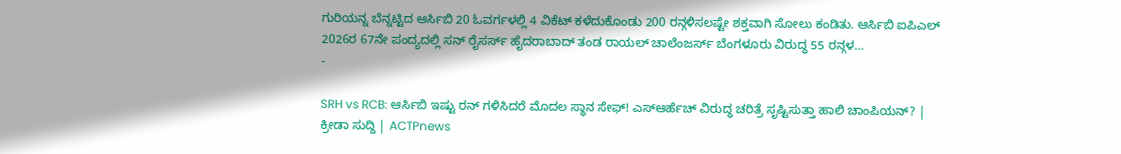ಗುರಿಯನ್ನ ಬೆನ್ನಟ್ಟಿದ ಆರ್ಸಿಬಿ 20 ಓವರ್ಗಳಲ್ಲಿ 4 ವಿಕೆಟ್ ಕಳೆದುಕೊಂಡು 200 ರನ್ಗಳಿಸಲಷ್ಟೇ ಶಕ್ತವಾಗಿ ಸೋಲು ಕಂಡಿತು. ಆರ್ಸಿಬಿ ಐಪಿಎಲ್ 2026ರ 67ನೇ ಪಂದ್ಯದಲ್ಲಿ ಸನ್ ರೈಸರ್ಸ್ ಹೈದರಾಬಾದ್ ತಂಡ ರಾಯಲ್ ಚಾಲೆಂಜರ್ಸ್ ಬೆಂಗಳೂರು ವಿರುದ್ಧ 55 ರನ್ಗಳ…
-

SRH vs RCB: ಆರ್ಸಿಬಿ ಇಷ್ಟು ರನ್ ಗಳಿಸಿದರೆ ಮೊದಲ ಸ್ಥಾನ ಸೇಫ್! ಎಸ್ಆರ್ಹೆಚ್ ವಿರುದ್ಧ ಚರಿತ್ರೆ ಸೃಷ್ಟಿಸುತ್ತಾ ಹಾಲಿ ಚಾಂಪಿಯನ್? | ಕ್ರೀಡಾ ಸುದ್ದಿ | ACTPnews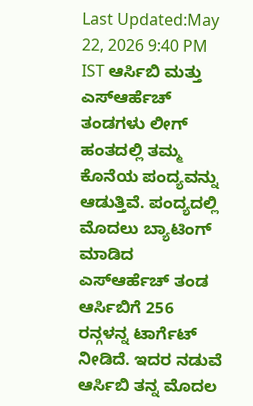Last Updated:May 22, 2026 9:40 PM IST ಆರ್ಸಿಬಿ ಮತ್ತು ಎಸ್ಆರ್ಹೆಚ್ ತಂಡಗಳು ಲೀಗ್ ಹಂತದಲ್ಲಿ ತಮ್ಮ ಕೊನೆಯ ಪಂದ್ಯವನ್ನು ಆಡುತ್ತಿವೆ. ಪಂದ್ಯದಲ್ಲಿ ಮೊದಲು ಬ್ಯಾಟಿಂಗ್ ಮಾಡಿದ ಎಸ್ಆರ್ಹೆಚ್ ತಂಡ ಆರ್ಸಿಬಿಗೆ 256 ರನ್ಗಳನ್ನ ಟಾರ್ಗೆಟ್ ನೀಡಿದೆ. ಇದರ ನಡುವೆ ಆರ್ಸಿಬಿ ತನ್ನ ಮೊದಲ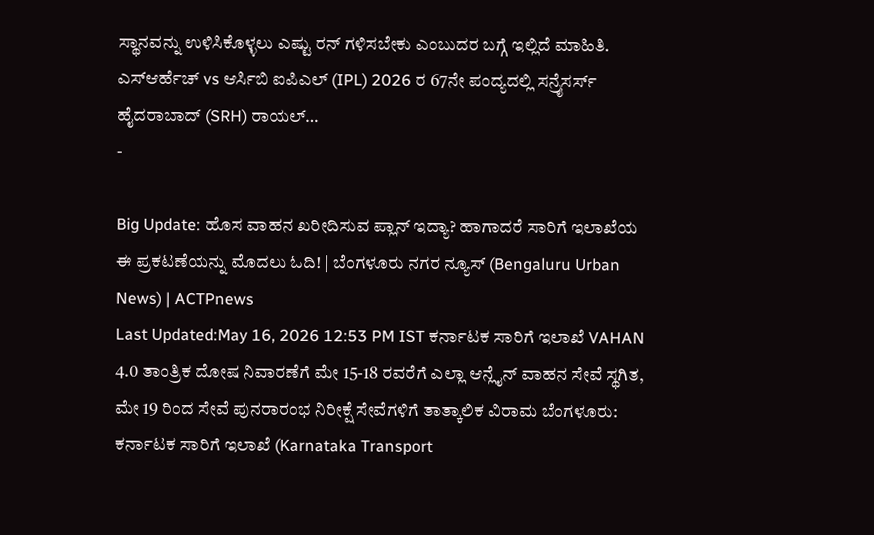ಸ್ಥಾನವನ್ನು ಉಳಿಸಿಕೊಳ್ಳಲು ಎಷ್ಟು ರನ್ ಗಳಿಸಬೇಕು ಎಂಬುದರ ಬಗ್ಗೆ ಇಲ್ಲಿದೆ ಮಾಹಿತಿ. ಎಸ್ಆರ್ಹೆಚ್ vs ಆರ್ಸಿಬಿ ಐಪಿಎಲ್ (IPL) 2026 ರ 67ನೇ ಪಂದ್ಯದಲ್ಲಿ ಸನ್ರೈಸರ್ಸ್ ಹೈದರಾಬಾದ್ (SRH) ರಾಯಲ್…
-

Big Update: ಹೊಸ ವಾಹನ ಖರೀದಿಸುವ ಪ್ಲಾನ್ ಇದ್ಯಾ? ಹಾಗಾದರೆ ಸಾರಿಗೆ ಇಲಾಖೆಯ ಈ ಪ್ರಕಟಣೆಯನ್ನು ಮೊದಲು ಓದಿ! | ಬೆಂಗಳೂರು ನಗರ ನ್ಯೂಸ್ (Bengaluru Urban News) | ACTPnews
Last Updated:May 16, 2026 12:53 PM IST ಕರ್ನಾಟಕ ಸಾರಿಗೆ ಇಲಾಖೆ VAHAN 4.0 ತಾಂತ್ರಿಕ ದೋಷ ನಿವಾರಣೆಗೆ ಮೇ 15-18 ರವರೆಗೆ ಎಲ್ಲಾ ಆನ್ಲೈನ್ ವಾಹನ ಸೇವೆ ಸ್ಥಗಿತ, ಮೇ 19 ರಿಂದ ಸೇವೆ ಪುನರಾರಂಭ ನಿರೀಕ್ಷೆ ಸೇವೆಗಳಿಗೆ ತಾತ್ಕಾಲಿಕ ವಿರಾಮ ಬೆಂಗಳೂರು: ಕರ್ನಾಟಕ ಸಾರಿಗೆ ಇಲಾಖೆ (Karnataka Transport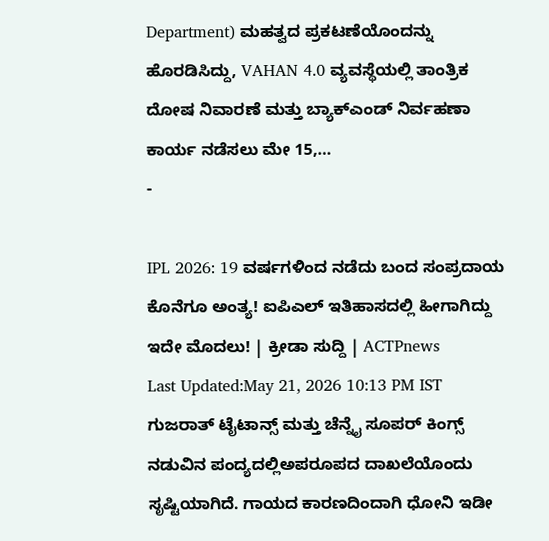Department) ಮಹತ್ವದ ಪ್ರಕಟಣೆಯೊಂದನ್ನು ಹೊರಡಿಸಿದ್ದು, VAHAN 4.0 ವ್ಯವಸ್ಥೆಯಲ್ಲಿ ತಾಂತ್ರಿಕ ದೋಷ ನಿವಾರಣೆ ಮತ್ತು ಬ್ಯಾಕ್ಎಂಡ್ ನಿರ್ವಹಣಾ ಕಾರ್ಯ ನಡೆಸಲು ಮೇ 15,…
-

IPL 2026: 19 ವರ್ಷಗಳಿಂದ ನಡೆದು ಬಂದ ಸಂಪ್ರದಾಯ ಕೊನೆಗೂ ಅಂತ್ಯ! ಐಪಿಎಲ್ ಇತಿಹಾಸದಲ್ಲಿ ಹೀಗಾಗಿದ್ದು ಇದೇ ಮೊದಲು! | ಕ್ರೀಡಾ ಸುದ್ದಿ | ACTPnews
Last Updated:May 21, 2026 10:13 PM IST ಗುಜರಾತ್ ಟೈಟಾನ್ಸ್ ಮತ್ತು ಚೆನ್ನೈ ಸೂಪರ್ ಕಿಂಗ್ಸ್ ನಡುವಿನ ಪಂದ್ಯದಲ್ಲಿಅಪರೂಪದ ದಾಖಲೆಯೊಂದು ಸೃಷ್ಟಿಯಾಗಿದೆ. ಗಾಯದ ಕಾರಣದಿಂದಾಗಿ ಧೋನಿ ಇಡೀ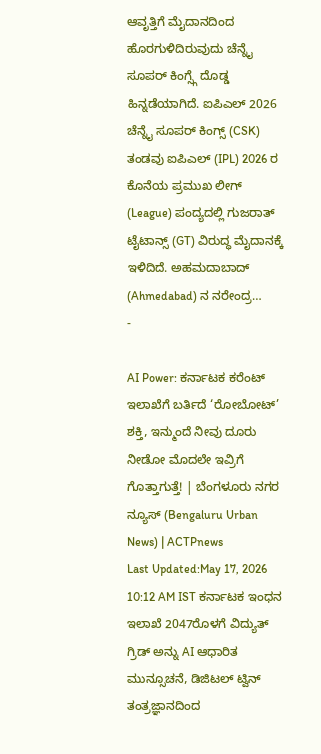ಆವೃತ್ತಿಗೆ ಮೈದಾನದಿಂದ ಹೊರಗುಳಿದಿರುವುದು ಚೆನ್ನೈ ಸೂಪರ್ ಕಿಂಗ್ಸ್ಗೆ ದೊಡ್ಡ ಹಿನ್ನಡೆಯಾಗಿದೆ. ಐಪಿಎಲ್ 2026 ಚೆನ್ನೈ ಸೂಪರ್ ಕಿಂಗ್ಸ್ (CSK) ತಂಡವು ಐಪಿಎಲ್ (IPL) 2026 ರ ಕೊನೆಯ ಪ್ರಮುಖ ಲೀಗ್ (League) ಪಂದ್ಯದಲ್ಲಿ ಗುಜರಾತ್ ಟೈಟಾನ್ಸ್ (GT) ವಿರುದ್ಧ ಮೈದಾನಕ್ಕೆ ಇಳಿದಿದೆ. ಅಹಮದಾಬಾದ್ (Ahmedabad) ನ ನರೇಂದ್ರ…
-

AI Power: ಕರ್ನಾಟಕ ಕರೆಂಟ್ ಇಲಾಖೆಗೆ ಬರ್ತಿದೆ ‘ರೋಬೋಟ್’ ಶಕ್ತಿ, ಇನ್ಮುಂದೆ ನೀವು ದೂರು ನೀಡೋ ಮೊದಲೇ ಇವ್ರಿಗೆ ಗೊತ್ತಾಗುತ್ತೆ! | ಬೆಂಗಳೂರು ನಗರ ನ್ಯೂಸ್ (Bengaluru Urban News) | ACTPnews
Last Updated:May 17, 2026 10:12 AM IST ಕರ್ನಾಟಕ ಇಂಧನ ಇಲಾಖೆ 2047ರೊಳಗೆ ವಿದ್ಯುತ್ ಗ್ರಿಡ್ ಅನ್ನು AI ಆಧಾರಿತ ಮುನ್ಸೂಚನೆ, ಡಿಜಿಟಲ್ ಟ್ವಿನ್ ತಂತ್ರಜ್ಞಾನದಿಂದ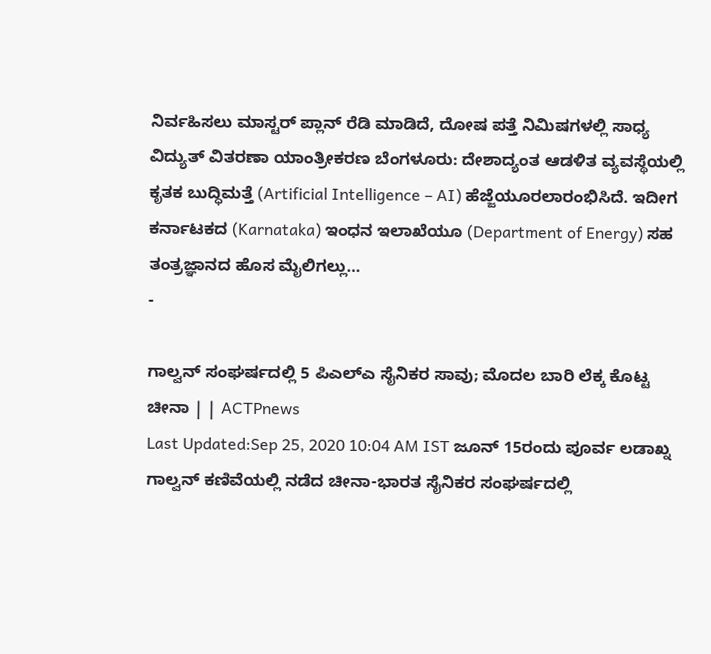ನಿರ್ವಹಿಸಲು ಮಾಸ್ಟರ್ ಪ್ಲಾನ್ ರೆಡಿ ಮಾಡಿದೆ, ದೋಷ ಪತ್ತೆ ನಿಮಿಷಗಳಲ್ಲಿ ಸಾಧ್ಯ ವಿದ್ಯುತ್ ವಿತರಣಾ ಯಾಂತ್ರೀಕರಣ ಬೆಂಗಳೂರು: ದೇಶಾದ್ಯಂತ ಆಡಳಿತ ವ್ಯವಸ್ಥೆಯಲ್ಲಿ ಕೃತಕ ಬುದ್ಧಿಮತ್ತೆ (Artificial Intelligence – AI) ಹೆಜ್ಜೆಯೂರಲಾರಂಭಿಸಿದೆ. ಇದೀಗ ಕರ್ನಾಟಕದ (Karnataka) ಇಂಧನ ಇಲಾಖೆಯೂ (Department of Energy) ಸಹ ತಂತ್ರಜ್ಞಾನದ ಹೊಸ ಮೈಲಿಗಲ್ಲು…
-

ಗಾಲ್ವನ್ ಸಂಘರ್ಷದಲ್ಲಿ 5 ಪಿಎಲ್ಎ ಸೈನಿಕರ ಸಾವು; ಮೊದಲ ಬಾರಿ ಲೆಕ್ಕ ಕೊಟ್ಟ ಚೀನಾ | | ACTPnews
Last Updated:Sep 25, 2020 10:04 AM IST ಜೂನ್ 15ರಂದು ಪೂರ್ವ ಲಡಾಖ್ನ ಗಾಲ್ವನ್ ಕಣಿವೆಯಲ್ಲಿ ನಡೆದ ಚೀನಾ-ಭಾರತ ಸೈನಿಕರ ಸಂಘರ್ಷದಲ್ಲಿ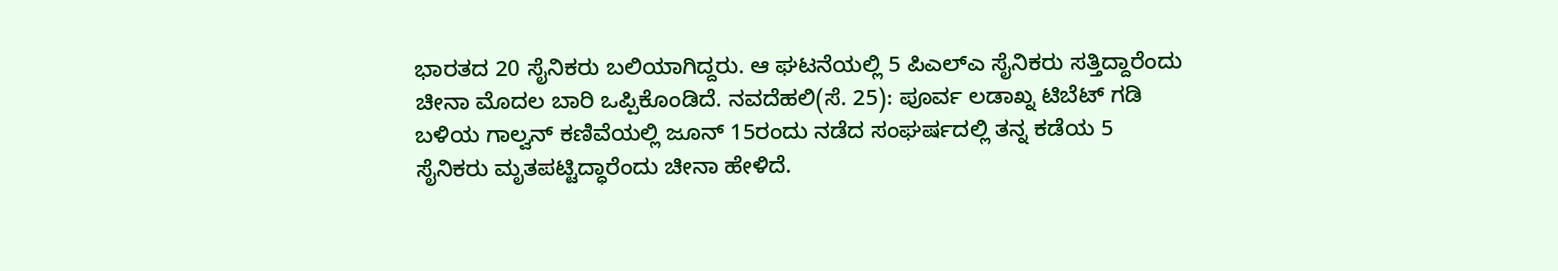ಭಾರತದ 20 ಸೈನಿಕರು ಬಲಿಯಾಗಿದ್ದರು. ಆ ಘಟನೆಯಲ್ಲಿ 5 ಪಿಎಲ್ಎ ಸೈನಿಕರು ಸತ್ತಿದ್ದಾರೆಂದು ಚೀನಾ ಮೊದಲ ಬಾರಿ ಒಪ್ಪಿಕೊಂಡಿದೆ. ನವದೆಹಲಿ(ಸೆ. 25): ಪೂರ್ವ ಲಡಾಖ್ನ ಟಿಬೆಟ್ ಗಡಿ ಬಳಿಯ ಗಾಲ್ವನ್ ಕಣಿವೆಯಲ್ಲಿ ಜೂನ್ 15ರಂದು ನಡೆದ ಸಂಘರ್ಷದಲ್ಲಿ ತನ್ನ ಕಡೆಯ 5 ಸೈನಿಕರು ಮೃತಪಟ್ಟಿದ್ಧಾರೆಂದು ಚೀನಾ ಹೇಳಿದೆ.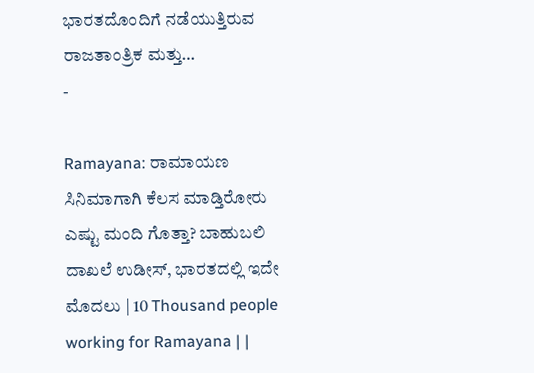ಭಾರತದೊಂದಿಗೆ ನಡೆಯುತ್ತಿರುವ ರಾಜತಾಂತ್ರಿಕ ಮತ್ತು…
-

Ramayana: ರಾಮಾಯಣ ಸಿನಿಮಾಗಾಗಿ ಕೆಲಸ ಮಾಡ್ತಿರೋರು ಎಷ್ಟು ಮಂದಿ ಗೊತ್ತಾ? ಬಾಹುಬಲಿ ದಾಖಲೆ ಉಡೀಸ್, ಭಾರತದಲ್ಲಿ ಇದೇ ಮೊದಲು | 10 Thousand people working for Ramayana | |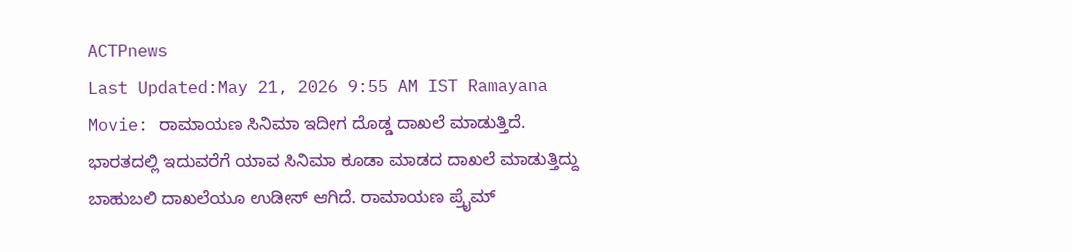ACTPnews
Last Updated:May 21, 2026 9:55 AM IST Ramayana Movie: ರಾಮಾಯಣ ಸಿನಿಮಾ ಇದೀಗ ದೊಡ್ಡ ದಾಖಲೆ ಮಾಡುತ್ತಿದೆ. ಭಾರತದಲ್ಲಿ ಇದುವರೆಗೆ ಯಾವ ಸಿನಿಮಾ ಕೂಡಾ ಮಾಡದ ದಾಖಲೆ ಮಾಡುತ್ತಿದ್ದು ಬಾಹುಬಲಿ ದಾಖಲೆಯೂ ಉಡೀಸ್ ಆಗಿದೆ. ರಾಮಾಯಣ ಪ್ರೈಮ್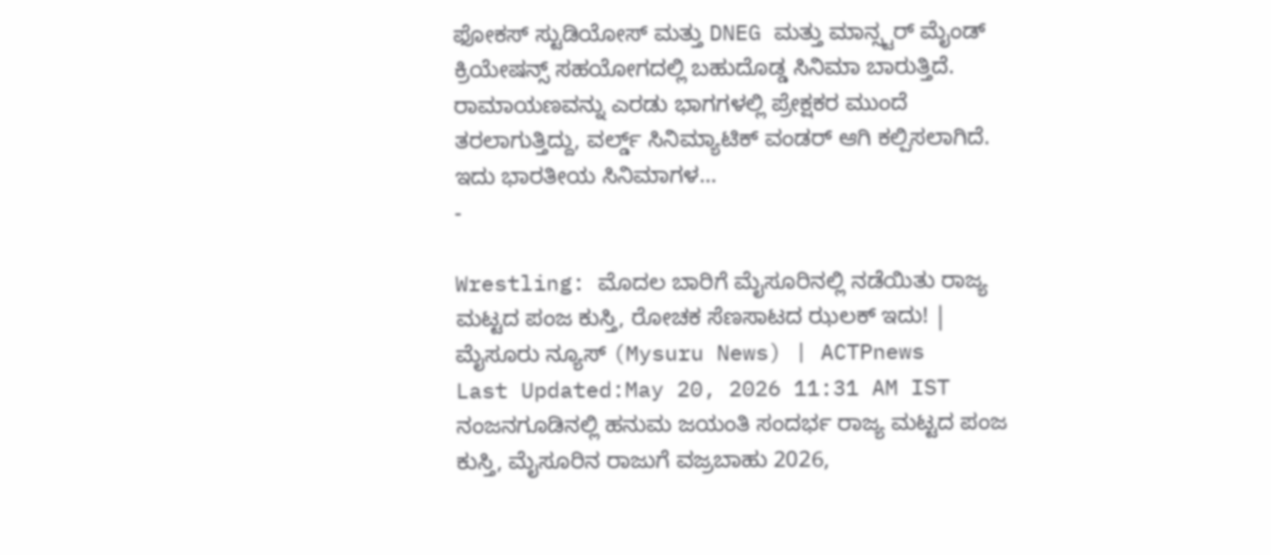ಫೋಕಸ್ ಸ್ಟುಡಿಯೋಸ್ ಮತ್ತು DNEG ಮತ್ತು ಮಾನ್ಸ್ಟರ್ ಮೈಂಡ್ ಕ್ರಿಯೇಷನ್ಸ್ ಸಹಯೋಗದಲ್ಲಿ ಬಹುದೊಡ್ಡ ಸಿನಿಮಾ ಬಾರುತ್ತಿದೆ. ರಾಮಾಯಣವನ್ನು ಎರಡು ಭಾಗಗಳಲ್ಲಿ ಪ್ರೇಕ್ಷಕರ ಮುಂದೆ ತರಲಾಗುತ್ತಿದ್ದು, ವರ್ಲ್ಡ್ ಸಿನಿಮ್ಯಾಟಿಕ್ ವಂಡರ್ ಆಗಿ ಕಲ್ಪಿಸಲಾಗಿದೆ. ಇದು ಭಾರತೀಯ ಸಿನಿಮಾಗಳ…
-

Wrestling: ಮೊದಲ ಬಾರಿಗೆ ಮೈಸೂರಿನಲ್ಲಿ ನಡೆಯಿತು ರಾಜ್ಯ ಮಟ್ಟದ ಪಂಜ ಕುಸ್ತಿ, ರೋಚಕ ಸೆಣಸಾಟದ ಝಲಕ್ ಇದು! | ಮೈಸೂರು ನ್ಯೂಸ್ (Mysuru News) | ACTPnews
Last Updated:May 20, 2026 11:31 AM IST ನಂಜನಗೂಡಿನಲ್ಲಿ ಹನುಮ ಜಯಂತಿ ಸಂದರ್ಭ ರಾಜ್ಯ ಮಟ್ಟದ ಪಂಜ ಕುಸ್ತಿ, ಮೈಸೂರಿನ ರಾಜುಗೆ ವಜ್ರಬಾಹು 2026,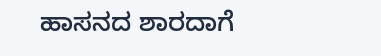ಹಾಸನದ ಶಾರದಾಗೆ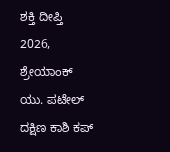ಶಕ್ತಿ ದೀಪ್ತಿ 2026, ಶ್ರೇಯಾಂಕ್ ಯು. ಪಟೇಲ್ ದಕ್ಷಿಣ ಕಾಶಿ ಕಪ್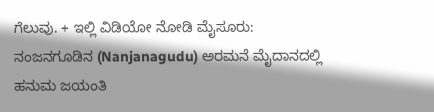ಗೆಲುವು. + ಇಲ್ಲಿ ವಿಡಿಯೋ ನೋಡಿ ಮೈಸೂರು: ನಂಜನಗೂಡಿನ (Nanjanagudu) ಅರಮನೆ ಮೈದಾನದಲ್ಲಿ ಹನುಮ ಜಯಂತಿ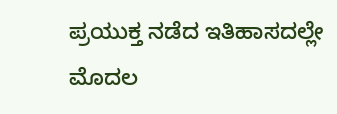ಪ್ರಯುಕ್ತ ನಡೆದ ಇತಿಹಾಸದಲ್ಲೇ ಮೊದಲ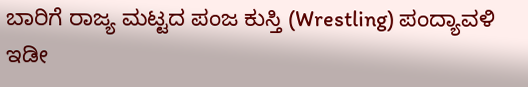ಬಾರಿಗೆ ರಾಜ್ಯ ಮಟ್ಟದ ಪಂಜ ಕುಸ್ತಿ (Wrestling) ಪಂದ್ಯಾವಳಿ ಇಡೀ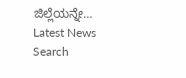ಜಿಲ್ಲೆಯನ್ನೇ…
Latest News
Search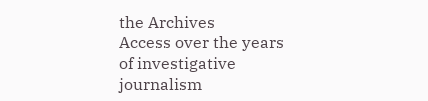the Archives
Access over the years of investigative journalism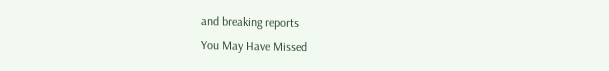and breaking reports
You May Have Missed